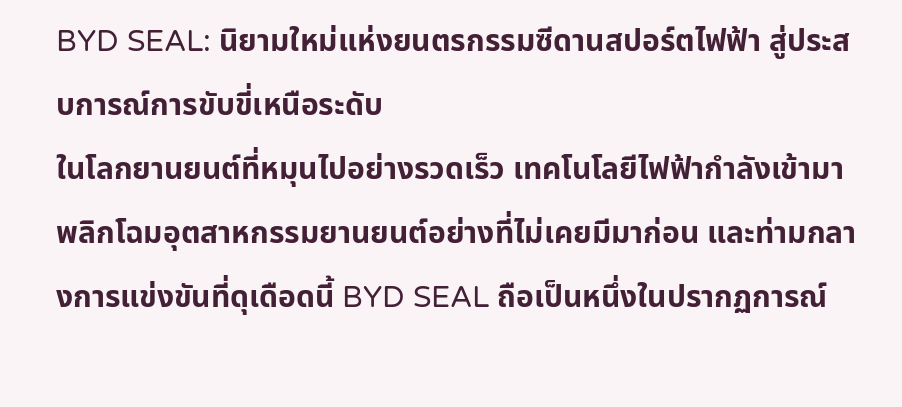BYD SEAL: นิยามใหม่แห่งยนตรกรรมซีดานสปอร์ตไฟฟ้า สู่ประสบการณ์การขับขี่เหนือระดับ
ในโลกยานยนต์ที่หมุนไปอย่างรวดเร็ว เทคโนโลยีไฟฟ้ากำลังเข้ามาพลิกโฉมอุตสาหกรรมยานยนต์อย่างที่ไม่เคยมีมาก่อน และท่ามกลางการแข่งขันที่ดุเดือดนี้ BYD SEAL ถือเป็นหนึ่งในปรากฏการณ์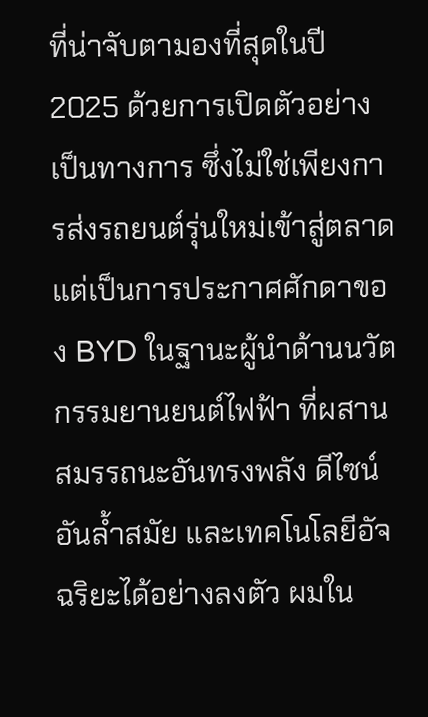ที่น่าจับตามองที่สุดในปี 2025 ด้วยการเปิดตัวอย่างเป็นทางการ ซึ่งไม่ใช่เพียงการส่งรถยนต์รุ่นใหม่เข้าสู่ตลาด แต่เป็นการประกาศศักดาของ BYD ในฐานะผู้นำด้านนวัตกรรมยานยนต์ไฟฟ้า ที่ผสานสมรรถนะอันทรงพลัง ดีไซน์อันล้ำสมัย และเทคโนโลยีอัจฉริยะได้อย่างลงตัว ผมใน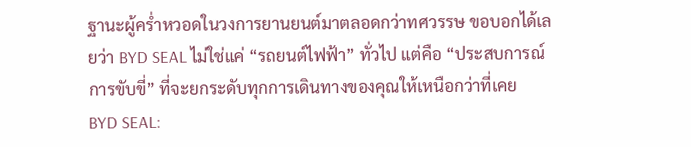ฐานะผู้คร่ำหวอดในวงการยานยนต์มาตลอดกว่าทศวรรษ ขอบอกได้เลยว่า BYD SEAL ไม่ใช่แค่ “รถยนต์ไฟฟ้า” ทั่วไป แต่คือ “ประสบการณ์การขับขี่” ที่จะยกระดับทุกการเดินทางของคุณให้เหนือกว่าที่เคย
BYD SEAL: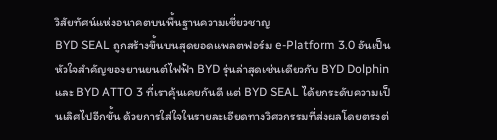วิสัยทัศน์แห่งอนาคตบนพื้นฐานความเชี่ยวชาญ
BYD SEAL ถูกสร้างขึ้นบนสุดยอดแพลตฟอร์ม e-Platform 3.0 อันเป็นหัวใจสำคัญของยานยนต์ไฟฟ้า BYD รุ่นล่าสุดเช่นเดียวกับ BYD Dolphin และ BYD ATTO 3 ที่เราคุ้นเคยกันดี แต่ BYD SEAL ได้ยกระดับความเป็นเลิศไปอีกขั้น ด้วยการใส่ใจในรายละเอียดทางวิศวกรรมที่ส่งผลโดยตรงต่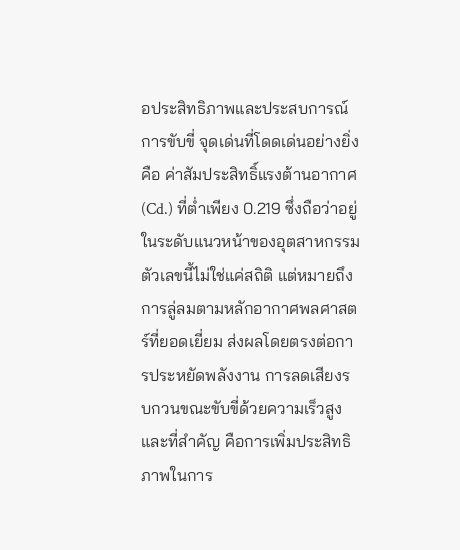อประสิทธิภาพและประสบการณ์การขับขี่ จุดเด่นที่โดดเด่นอย่างยิ่งคือ ค่าสัมประสิทธิ์แรงต้านอากาศ (Cd.) ที่ต่ำเพียง 0.219 ซึ่งถือว่าอยู่ในระดับแนวหน้าของอุตสาหกรรม ตัวเลขนี้ไม่ใช่แค่สถิติ แต่หมายถึงการลู่ลมตามหลักอากาศพลศาสตร์ที่ยอดเยี่ยม ส่งผลโดยตรงต่อการประหยัดพลังงาน การลดเสียงรบกวนขณะขับขี่ด้วยความเร็วสูง และที่สำคัญ คือการเพิ่มประสิทธิภาพในการ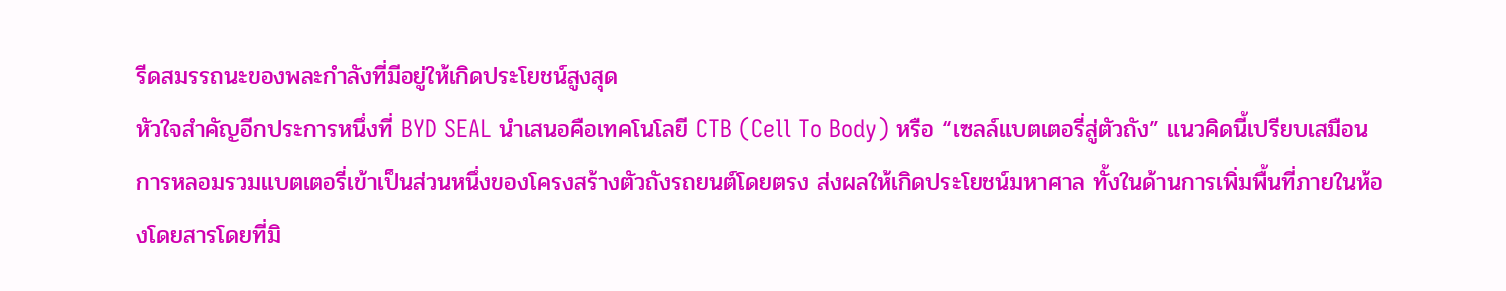รีดสมรรถนะของพละกำลังที่มีอยู่ให้เกิดประโยชน์สูงสุด
หัวใจสำคัญอีกประการหนึ่งที่ BYD SEAL นำเสนอคือเทคโนโลยี CTB (Cell To Body) หรือ “เซลล์แบตเตอรี่สู่ตัวถัง” แนวคิดนี้เปรียบเสมือนการหลอมรวมแบตเตอรี่เข้าเป็นส่วนหนึ่งของโครงสร้างตัวถังรถยนต์โดยตรง ส่งผลให้เกิดประโยชน์มหาศาล ทั้งในด้านการเพิ่มพื้นที่ภายในห้องโดยสารโดยที่มิ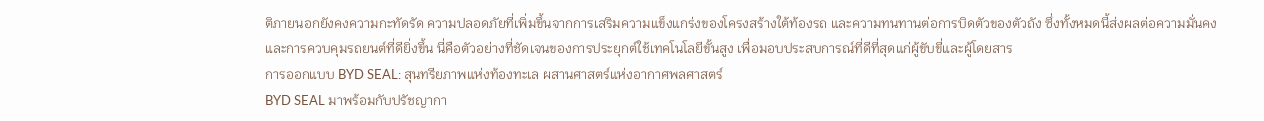ติภายนอกยังคงความกะทัดรัด ความปลอดภัยที่เพิ่มขึ้นจากการเสริมความแข็งแกร่งของโครงสร้างใต้ท้องรถ และความทนทานต่อการบิดตัวของตัวถัง ซึ่งทั้งหมดนี้ส่งผลต่อความมั่นคงและการควบคุมรถยนต์ที่ดียิ่งขึ้น นี่คือตัวอย่างที่ชัดเจนของการประยุกต์ใช้เทคโนโลยีขั้นสูง เพื่อมอบประสบการณ์ที่ดีที่สุดแก่ผู้ขับขี่และผู้โดยสาร
การออกแบบ BYD SEAL: สุนทรียภาพแห่งท้องทะเล ผสานศาสตร์แห่งอากาศพลศาสตร์
BYD SEAL มาพร้อมกับปรัชญากา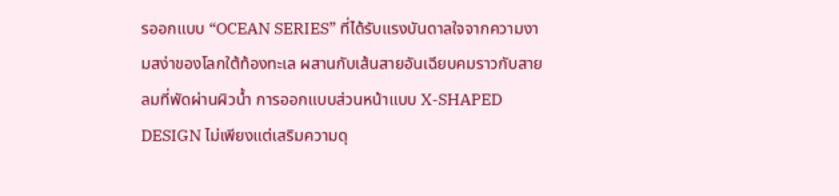รออกแบบ “OCEAN SERIES” ที่ได้รับแรงบันดาลใจจากความงามสง่าของโลกใต้ท้องทะเล ผสานกับเส้นสายอันเฉียบคมราวกับสายลมที่พัดผ่านผิวน้ำ การออกแบบส่วนหน้าแบบ X-SHAPED DESIGN ไม่เพียงแต่เสริมความดุ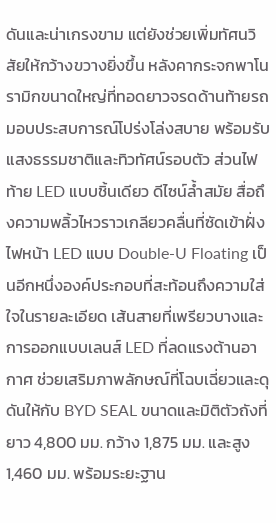ดันและน่าเกรงขาม แต่ยังช่วยเพิ่มทัศนวิสัยให้กว้างขวางยิ่งขึ้น หลังคากระจกพาโนรามิกขนาดใหญ่ที่ทอดยาวจรดด้านท้ายรถ มอบประสบการณ์โปร่งโล่งสบาย พร้อมรับแสงธรรมชาติและทิวทัศน์รอบตัว ส่วนไฟท้าย LED แบบชิ้นเดียว ดีไซน์ล้ำสมัย สื่อถึงความพลิ้วไหวราวเกลียวคลื่นที่ซัดเข้าฝั่ง
ไฟหน้า LED แบบ Double-U Floating เป็นอีกหนึ่งองค์ประกอบที่สะท้อนถึงความใส่ใจในรายละเอียด เส้นสายที่เพรียวบางและการออกแบบเลนส์ LED ที่ลดแรงต้านอากาศ ช่วยเสริมภาพลักษณ์ที่โฉบเฉี่ยวและดุดันให้กับ BYD SEAL ขนาดและมิติตัวถังที่ยาว 4,800 มม. กว้าง 1,875 มม. และสูง 1,460 มม. พร้อมระยะฐาน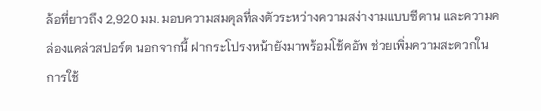ล้อที่ยาวถึง 2,920 มม. มอบความสมดุลที่ลงตัวระหว่างความสง่างามแบบซีดาน และความคล่องแคล่วสปอร์ต นอกจากนี้ ฝากระโปรงหน้ายังมาพร้อมโช้คอัพ ช่วยเพิ่มความสะดวกในการใช้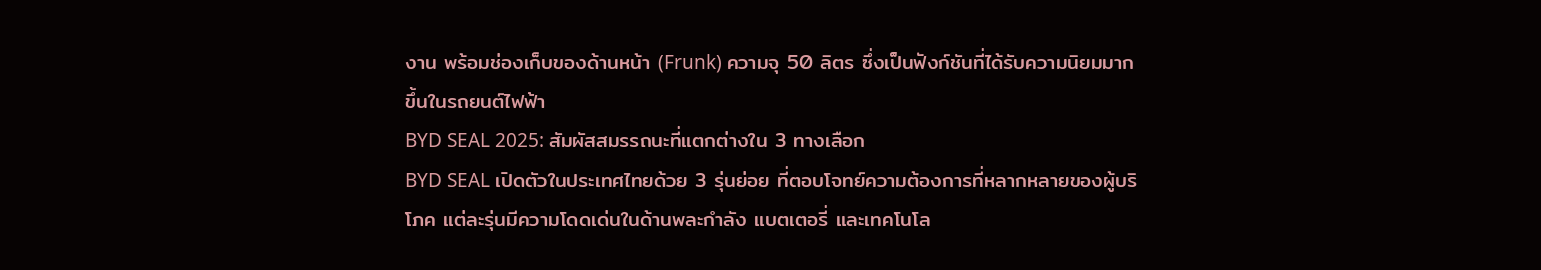งาน พร้อมช่องเก็บของด้านหน้า (Frunk) ความจุ 50 ลิตร ซึ่งเป็นฟังก์ชันที่ได้รับความนิยมมากขึ้นในรถยนต์ไฟฟ้า
BYD SEAL 2025: สัมผัสสมรรถนะที่แตกต่างใน 3 ทางเลือก
BYD SEAL เปิดตัวในประเทศไทยด้วย 3 รุ่นย่อย ที่ตอบโจทย์ความต้องการที่หลากหลายของผู้บริโภค แต่ละรุ่นมีความโดดเด่นในด้านพละกำลัง แบตเตอรี่ และเทคโนโล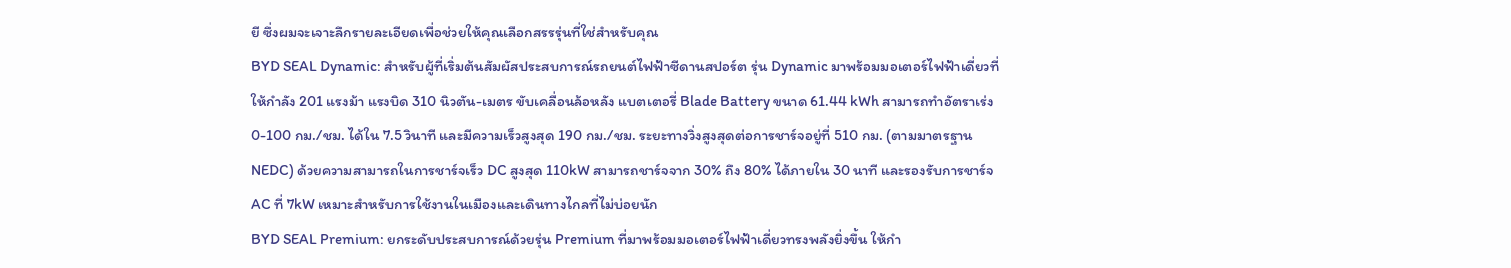ยี ซึ่งผมจะเจาะลึกรายละเอียดเพื่อช่วยให้คุณเลือกสรรรุ่นที่ใช่สำหรับคุณ
BYD SEAL Dynamic: สำหรับผู้ที่เริ่มต้นสัมผัสประสบการณ์รถยนต์ไฟฟ้าซีดานสปอร์ต รุ่น Dynamic มาพร้อมมอเตอร์ไฟฟ้าเดี่ยวที่ให้กำลัง 201 แรงม้า แรงบิด 310 นิวตัน-เมตร ขับเคลื่อนล้อหลัง แบตเตอรี่ Blade Battery ขนาด 61.44 kWh สามารถทำอัตราเร่ง 0-100 กม./ชม. ได้ใน 7.5 วินาที และมีความเร็วสูงสุด 190 กม./ชม. ระยะทางวิ่งสูงสุดต่อการชาร์จอยู่ที่ 510 กม. (ตามมาตรฐาน NEDC) ด้วยความสามารถในการชาร์จเร็ว DC สูงสุด 110kW สามารถชาร์จจาก 30% ถึง 80% ได้ภายใน 30 นาที และรองรับการชาร์จ AC ที่ 7kW เหมาะสำหรับการใช้งานในเมืองและเดินทางไกลที่ไม่บ่อยนัก
BYD SEAL Premium: ยกระดับประสบการณ์ด้วยรุ่น Premium ที่มาพร้อมมอเตอร์ไฟฟ้าเดี่ยวทรงพลังยิ่งขึ้น ให้กำ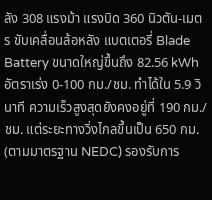ลัง 308 แรงม้า แรงบิด 360 นิวตัน-เมตร ขับเคลื่อนล้อหลัง แบตเตอรี่ Blade Battery ขนาดใหญ่ขึ้นถึง 82.56 kWh อัตราเร่ง 0-100 กม./ชม. ทำได้ใน 5.9 วินาที ความเร็วสูงสุดยังคงอยู่ที่ 190 กม./ชม. แต่ระยะทางวิ่งไกลขึ้นเป็น 650 กม. (ตามมาตรฐาน NEDC) รองรับการ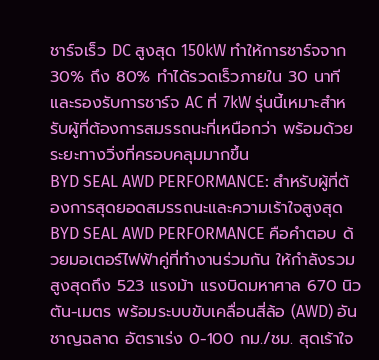ชาร์จเร็ว DC สูงสุด 150kW ทำให้การชาร์จจาก 30% ถึง 80% ทำได้รวดเร็วภายใน 30 นาที และรองรับการชาร์จ AC ที่ 7kW รุ่นนี้เหมาะสำหรับผู้ที่ต้องการสมรรถนะที่เหนือกว่า พร้อมด้วยระยะทางวิ่งที่ครอบคลุมมากขึ้น
BYD SEAL AWD PERFORMANCE: สำหรับผู้ที่ต้องการสุดยอดสมรรถนะและความเร้าใจสูงสุด BYD SEAL AWD PERFORMANCE คือคำตอบ ด้วยมอเตอร์ไฟฟ้าคู่ที่ทำงานร่วมกัน ให้กำลังรวมสูงสุดถึง 523 แรงม้า แรงบิดมหาศาล 670 นิวตัน-เมตร พร้อมระบบขับเคลื่อนสี่ล้อ (AWD) อันชาญฉลาด อัตราเร่ง 0-100 กม./ชม. สุดเร้าใจ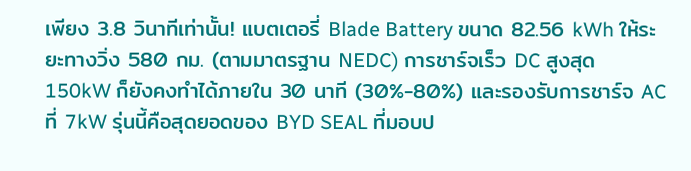เพียง 3.8 วินาทีเท่านั้น! แบตเตอรี่ Blade Battery ขนาด 82.56 kWh ให้ระยะทางวิ่ง 580 กม. (ตามมาตรฐาน NEDC) การชาร์จเร็ว DC สูงสุด 150kW ก็ยังคงทำได้ภายใน 30 นาที (30%-80%) และรองรับการชาร์จ AC ที่ 7kW รุ่นนี้คือสุดยอดของ BYD SEAL ที่มอบป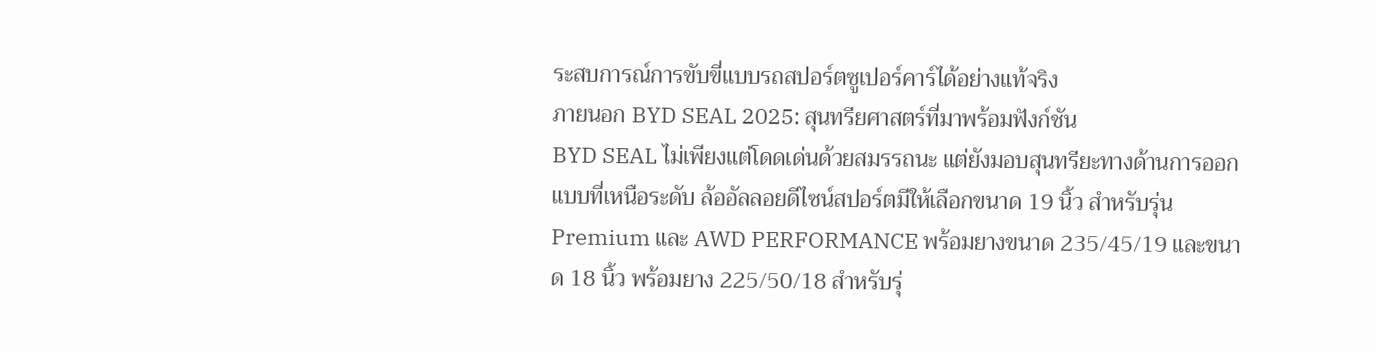ระสบการณ์การขับขี่แบบรถสปอร์ตซูเปอร์คาร์ได้อย่างแท้จริง
ภายนอก BYD SEAL 2025: สุนทรียศาสตร์ที่มาพร้อมฟังก์ชัน
BYD SEAL ไม่เพียงแต่โดดเด่นด้วยสมรรถนะ แต่ยังมอบสุนทรียะทางด้านการออกแบบที่เหนือระดับ ล้ออัลลอยดีไซน์สปอร์ตมีให้เลือกขนาด 19 นิ้ว สำหรับรุ่น Premium และ AWD PERFORMANCE พร้อมยางขนาด 235/45/19 และขนาด 18 นิ้ว พร้อมยาง 225/50/18 สำหรับรุ่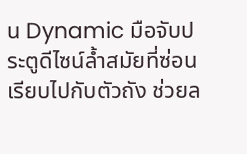น Dynamic มือจับประตูดีไซน์ล้ำสมัยที่ซ่อนเรียบไปกับตัวถัง ช่วยล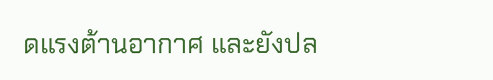ดแรงต้านอากาศ และยังปล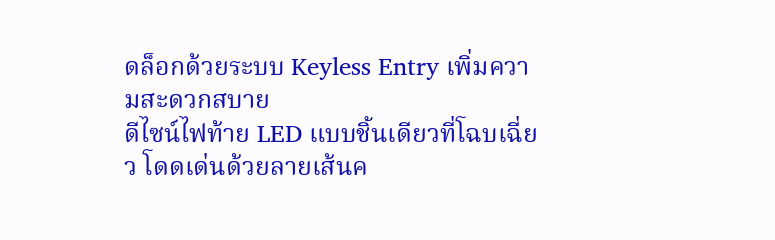ดล็อกด้วยระบบ Keyless Entry เพิ่มความสะดวกสบาย
ดีไซน์ไฟท้าย LED แบบชิ้นเดียวที่โฉบเฉี่ยว โดดเด่นด้วยลายเส้นค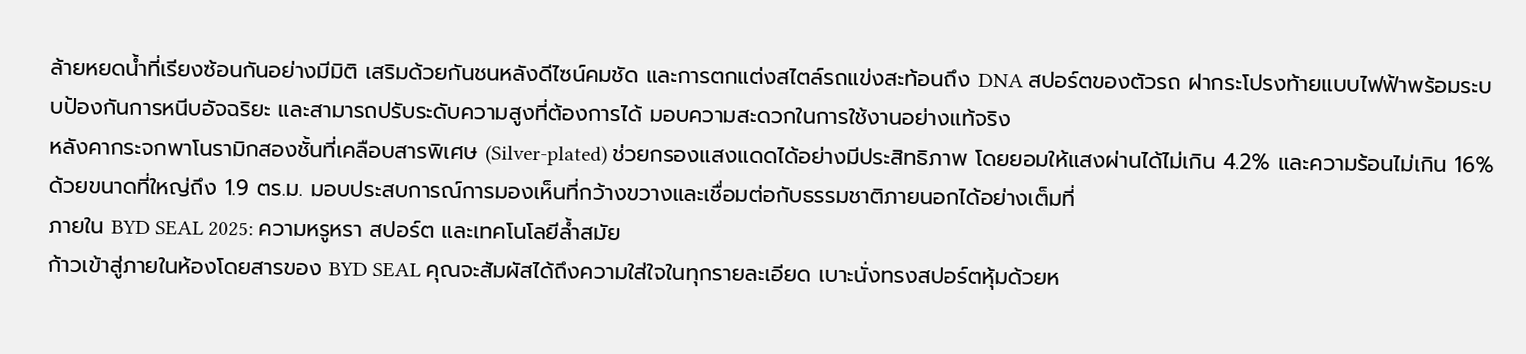ล้ายหยดน้ำที่เรียงซ้อนกันอย่างมีมิติ เสริมด้วยกันชนหลังดีไซน์คมชัด และการตกแต่งสไตล์รถแข่งสะท้อนถึง DNA สปอร์ตของตัวรถ ฝากระโปรงท้ายแบบไฟฟ้าพร้อมระบบป้องกันการหนีบอัจฉริยะ และสามารถปรับระดับความสูงที่ต้องการได้ มอบความสะดวกในการใช้งานอย่างแท้จริง
หลังคากระจกพาโนรามิกสองชั้นที่เคลือบสารพิเศษ (Silver-plated) ช่วยกรองแสงแดดได้อย่างมีประสิทธิภาพ โดยยอมให้แสงผ่านได้ไม่เกิน 4.2% และความร้อนไม่เกิน 16% ด้วยขนาดที่ใหญ่ถึง 1.9 ตร.ม. มอบประสบการณ์การมองเห็นที่กว้างขวางและเชื่อมต่อกับธรรมชาติภายนอกได้อย่างเต็มที่
ภายใน BYD SEAL 2025: ความหรูหรา สปอร์ต และเทคโนโลยีล้ำสมัย
ก้าวเข้าสู่ภายในห้องโดยสารของ BYD SEAL คุณจะสัมผัสได้ถึงความใส่ใจในทุกรายละเอียด เบาะนั่งทรงสปอร์ตหุ้มด้วยห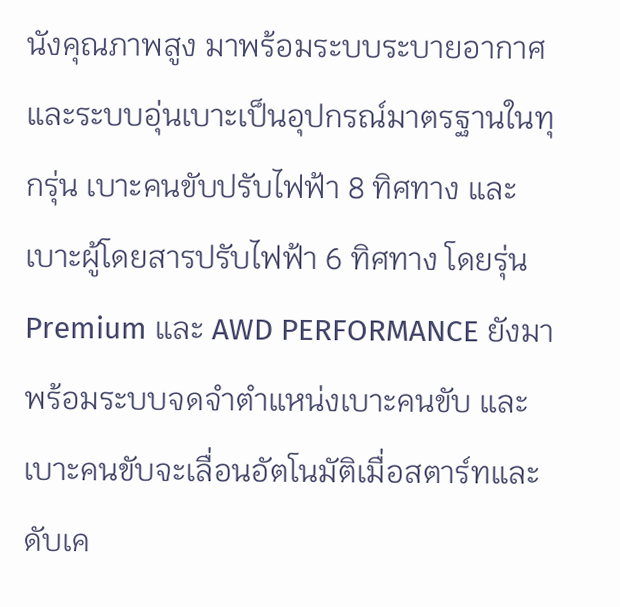นังคุณภาพสูง มาพร้อมระบบระบายอากาศและระบบอุ่นเบาะเป็นอุปกรณ์มาตรฐานในทุกรุ่น เบาะคนขับปรับไฟฟ้า 8 ทิศทาง และเบาะผู้โดยสารปรับไฟฟ้า 6 ทิศทาง โดยรุ่น Premium และ AWD PERFORMANCE ยังมาพร้อมระบบจดจำตำแหน่งเบาะคนขับ และเบาะคนขับจะเลื่อนอัตโนมัติเมื่อสตาร์ทและดับเค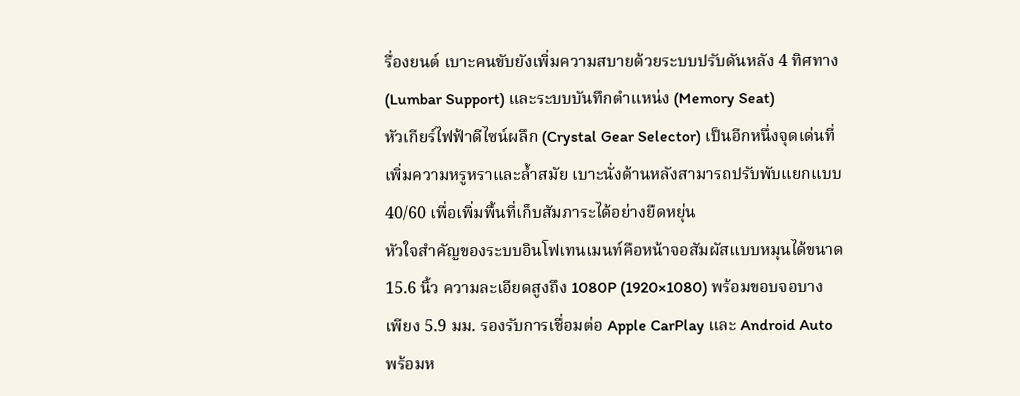รื่องยนต์ เบาะคนขับยังเพิ่มความสบายด้วยระบบปรับดันหลัง 4 ทิศทาง (Lumbar Support) และระบบบันทึกตำแหน่ง (Memory Seat)
หัวเกียร์ไฟฟ้าดีไซน์ผลึก (Crystal Gear Selector) เป็นอีกหนึ่งจุดเด่นที่เพิ่มความหรูหราและล้ำสมัย เบาะนั่งด้านหลังสามารถปรับพับแยกแบบ 40/60 เพื่อเพิ่มพื้นที่เก็บสัมภาระได้อย่างยืดหยุ่น
หัวใจสำคัญของระบบอินโฟเทนเมนท์คือหน้าจอสัมผัสแบบหมุนได้ขนาด 15.6 นิ้ว ความละเอียดสูงถึง 1080P (1920×1080) พร้อมขอบจอบางเพียง 5.9 มม. รองรับการเชื่อมต่อ Apple CarPlay และ Android Auto พร้อมห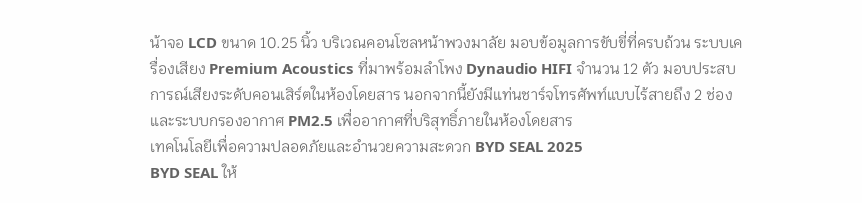น้าจอ LCD ขนาด 10.25 นิ้ว บริเวณคอนโซลหน้าพวงมาลัย มอบข้อมูลการขับขี่ที่ครบถ้วน ระบบเครื่องเสียง Premium Acoustics ที่มาพร้อมลำโพง Dynaudio HIFI จำนวน 12 ตัว มอบประสบการณ์เสียงระดับคอนเสิร์ตในห้องโดยสาร นอกจากนี้ยังมีแท่นชาร์จโทรศัพท์แบบไร้สายถึง 2 ช่อง และระบบกรองอากาศ PM2.5 เพื่ออากาศที่บริสุทธิ์ภายในห้องโดยสาร
เทคโนโลยีเพื่อความปลอดภัยและอำนวยความสะดวก BYD SEAL 2025
BYD SEAL ให้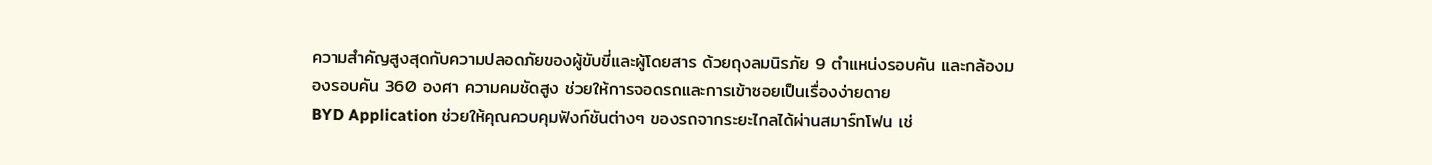ความสำคัญสูงสุดกับความปลอดภัยของผู้ขับขี่และผู้โดยสาร ด้วยถุงลมนิรภัย 9 ตำแหน่งรอบคัน และกล้องมองรอบคัน 360 องศา ความคมชัดสูง ช่วยให้การจอดรถและการเข้าซอยเป็นเรื่องง่ายดาย
BYD Application ช่วยให้คุณควบคุมฟังก์ชันต่างๆ ของรถจากระยะไกลได้ผ่านสมาร์ทโฟน เช่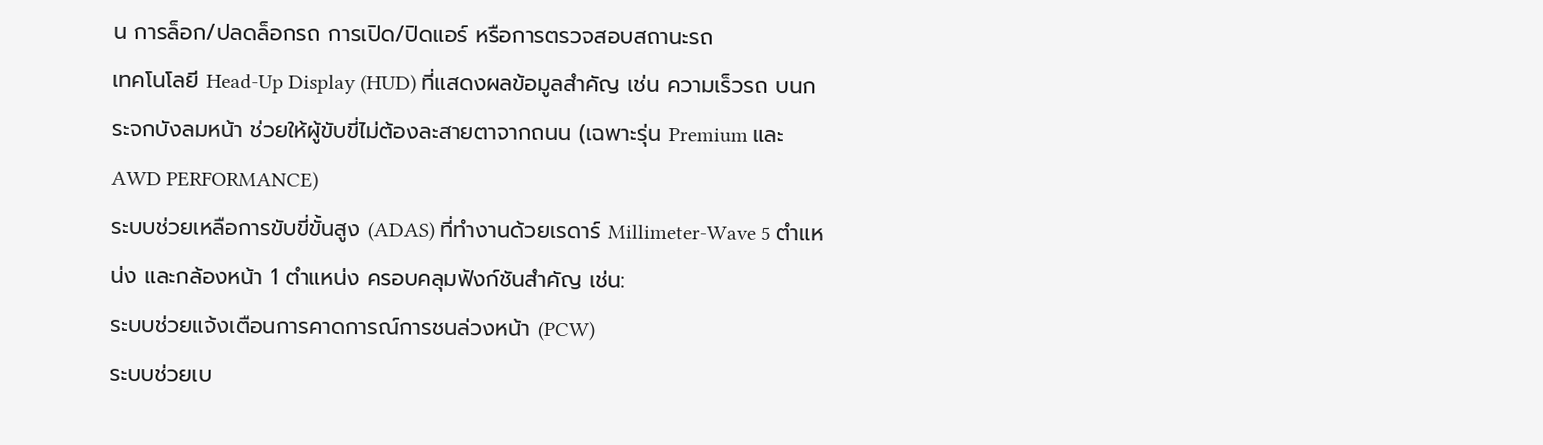น การล็อก/ปลดล็อกรถ การเปิด/ปิดแอร์ หรือการตรวจสอบสถานะรถ
เทคโนโลยี Head-Up Display (HUD) ที่แสดงผลข้อมูลสำคัญ เช่น ความเร็วรถ บนกระจกบังลมหน้า ช่วยให้ผู้ขับขี่ไม่ต้องละสายตาจากถนน (เฉพาะรุ่น Premium และ AWD PERFORMANCE)
ระบบช่วยเหลือการขับขี่ขั้นสูง (ADAS) ที่ทำงานด้วยเรดาร์ Millimeter-Wave 5 ตำแหน่ง และกล้องหน้า 1 ตำแหน่ง ครอบคลุมฟังก์ชันสำคัญ เช่น:
ระบบช่วยแจ้งเตือนการคาดการณ์การชนล่วงหน้า (PCW)
ระบบช่วยเบ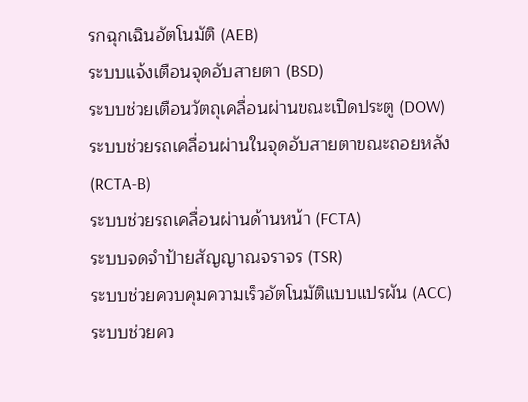รกฉุกเฉินอัตโนมัติ (AEB)
ระบบแจ้งเตือนจุดอับสายตา (BSD)
ระบบช่วยเตือนวัตถุเคลื่อนผ่านขณะเปิดประตู (DOW)
ระบบช่วยรถเคลื่อนผ่านในจุดอับสายตาขณะถอยหลัง (RCTA-B)
ระบบช่วยรถเคลื่อนผ่านด้านหน้า (FCTA)
ระบบจดจำป้ายสัญญาณจราจร (TSR)
ระบบช่วยควบคุมความเร็วอัตโนมัติแบบแปรผัน (ACC)
ระบบช่วยคว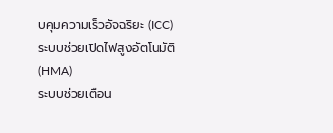บคุมความเร็วอัจฉริยะ (ICC)
ระบบช่วยเปิดไฟสูงอัตโนมัติ (HMA)
ระบบช่วยเตือน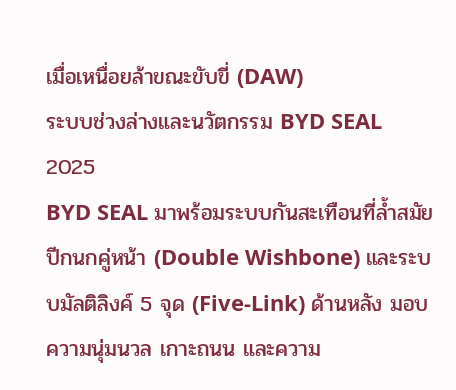เมื่อเหนื่อยล้าขณะขับขี่ (DAW)
ระบบช่วงล่างและนวัตกรรม BYD SEAL 2025
BYD SEAL มาพร้อมระบบกันสะเทือนที่ล้ำสมัย ปีกนกคู่หน้า (Double Wishbone) และระบบมัลติลิงค์ 5 จุด (Five-Link) ด้านหลัง มอบความนุ่มนวล เกาะถนน และความ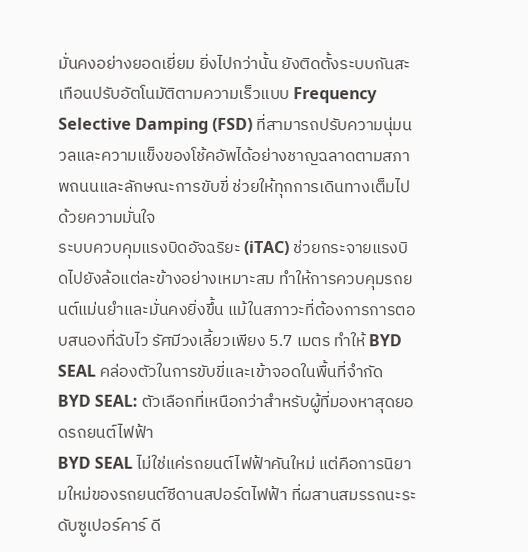มั่นคงอย่างยอดเยี่ยม ยิ่งไปกว่านั้น ยังติดตั้งระบบกันสะเทือนปรับอัตโนมัติตามความเร็วแบบ Frequency Selective Damping (FSD) ที่สามารถปรับความนุ่มนวลและความแข็งของโช้คอัพได้อย่างชาญฉลาดตามสภาพถนนและลักษณะการขับขี่ ช่วยให้ทุกการเดินทางเต็มไปด้วยความมั่นใจ
ระบบควบคุมแรงบิดอัจฉริยะ (iTAC) ช่วยกระจายแรงบิดไปยังล้อแต่ละข้างอย่างเหมาะสม ทำให้การควบคุมรถยนต์แม่นยำและมั่นคงยิ่งขึ้น แม้ในสภาวะที่ต้องการการตอบสนองที่ฉับไว รัศมีวงเลี้ยวเพียง 5.7 เมตร ทำให้ BYD SEAL คล่องตัวในการขับขี่และเข้าจอดในพื้นที่จำกัด
BYD SEAL: ตัวเลือกที่เหนือกว่าสำหรับผู้ที่มองหาสุดยอดรถยนต์ไฟฟ้า
BYD SEAL ไม่ใช่แค่รถยนต์ไฟฟ้าคันใหม่ แต่คือการนิยามใหม่ของรถยนต์ซีดานสปอร์ตไฟฟ้า ที่ผสานสมรรถนะระดับซูเปอร์คาร์ ดี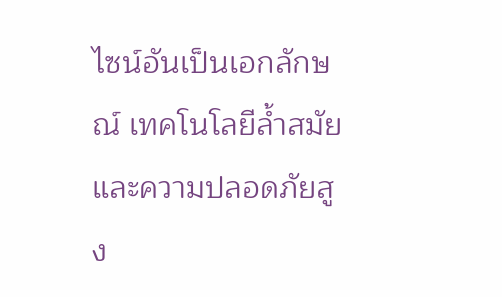ไซน์อันเป็นเอกลักษณ์ เทคโนโลยีล้ำสมัย และความปลอดภัยสูง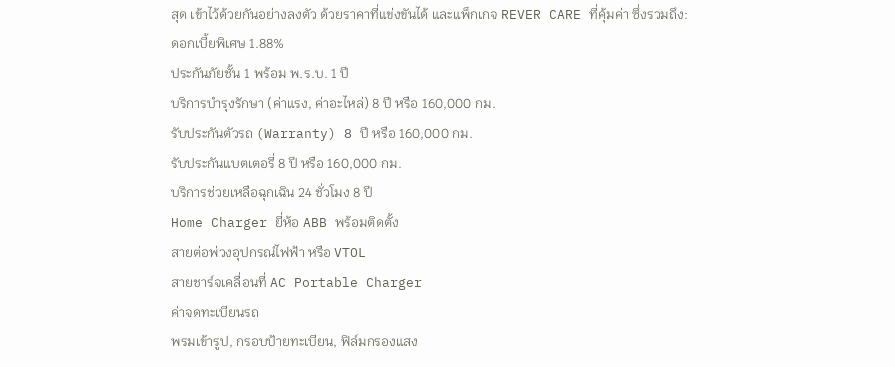สุด เข้าไว้ด้วยกันอย่างลงตัว ด้วยราคาที่แข่งขันได้ และแพ็กเกจ REVER CARE ที่คุ้มค่า ซึ่งรวมถึง:
ดอกเบี้ยพิเศษ 1.88%
ประกันภัยชั้น 1 พร้อม พ.ร.บ. 1 ปี
บริการบำรุงรักษา (ค่าแรง, ค่าอะไหล่) 8 ปี หรือ 160,000 กม.
รับประกันตัวรถ (Warranty) 8 ปี หรือ 160,000 กม.
รับประกันแบตเตอรี่ 8 ปี หรือ 160,000 กม.
บริการช่วยเหลือฉุกเฉิน 24 ชั่วโมง 8 ปี
Home Charger ยี่ห้อ ABB พร้อมติดตั้ง
สายต่อพ่วงอุปกรณ์ไฟฟ้า หรือ VTOL
สายชาร์จเคลื่อนที่ AC Portable Charger
ค่าจดทะเบียนรถ
พรมเข้ารูป, กรอบป้ายทะเบียน, ฟิล์มกรองแสง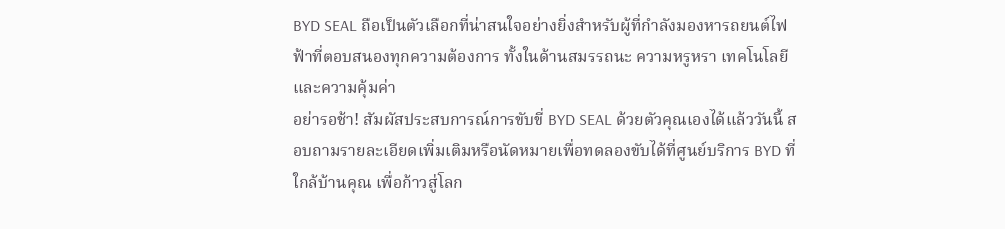BYD SEAL ถือเป็นตัวเลือกที่น่าสนใจอย่างยิ่งสำหรับผู้ที่กำลังมองหารถยนต์ไฟฟ้าที่ตอบสนองทุกความต้องการ ทั้งในด้านสมรรถนะ ความหรูหรา เทคโนโลยี และความคุ้มค่า
อย่ารอช้า! สัมผัสประสบการณ์การขับขี่ BYD SEAL ด้วยตัวคุณเองได้แล้ววันนี้ สอบถามรายละเอียดเพิ่มเติมหรือนัดหมายเพื่อทดลองขับได้ที่ศูนย์บริการ BYD ที่ใกล้บ้านคุณ เพื่อก้าวสู่โลก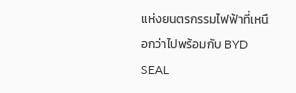แห่งยนตรกรรมไฟฟ้าที่เหนือกว่าไปพร้อมกับ BYD SEAL